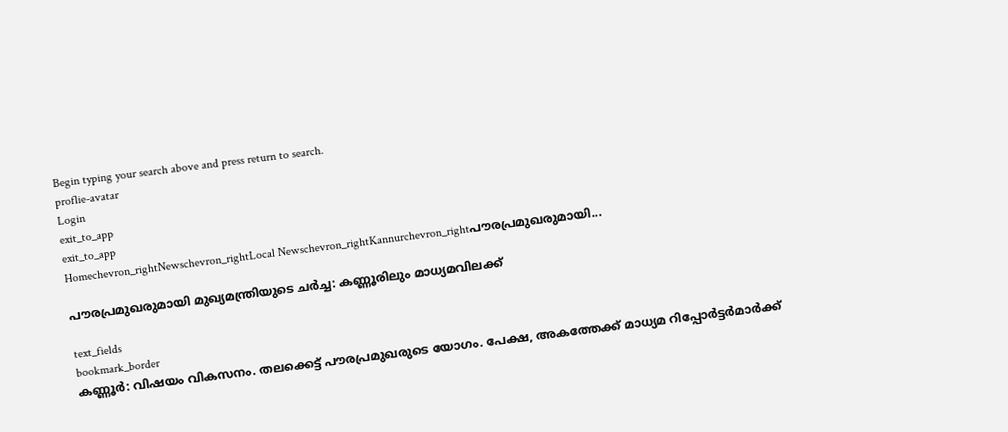Begin typing your search above and press return to search.
proflie-avatar
Login
exit_to_app
exit_to_app
Homechevron_rightNewschevron_rightLocal Newschevron_rightKannurchevron_rightപൗരപ്രമുഖരുമായി...

പൗരപ്രമുഖരുമായി മുഖ്യമന്ത്രിയുടെ ചർച്ച: കണ്ണൂരിലും മാധ്യമവിലക്ക്

text_fields
bookmark_border
കണ്ണൂർ: വിഷയം വികസനം. തലക്കെട്ട് പൗരപ്രമുഖരുടെ യോഗം. പേക്ഷ, അകത്തേക്ക് മാധ്യമ റിപ്പോർട്ടർമാർക്ക്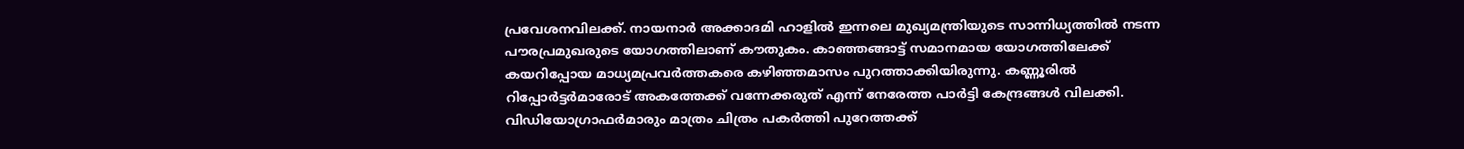പ്രവേശനവിലക്ക്. നായനാർ അക്കാദമി ഹാളിൽ ഇന്നലെ മുഖ്യമന്ത്രിയുടെ സാന്നിധ്യത്തിൽ നടന്ന പൗരപ്രമുഖരുടെ യോഗത്തിലാണ് കൗതുകം. കാഞ്ഞങ്ങാട്ട് സമാനമായ യോഗത്തിലേക്ക് കയറിപ്പോയ മാധ്യമപ്രവർത്തകരെ കഴിഞ്ഞമാസം പുറത്താക്കിയിരുന്നു. കണ്ണൂരിൽ റിപ്പോർട്ടർമാരോട് അകത്തേക്ക് വന്നേക്കരുത് എന്ന് നേരേത്ത പാർട്ടി കേന്ദ്രങ്ങൾ വിലക്കി. വിഡിയോഗ്രാഫർമാരും മാത്രം ചിത്രം പകർത്തി പുറേത്തക്ക്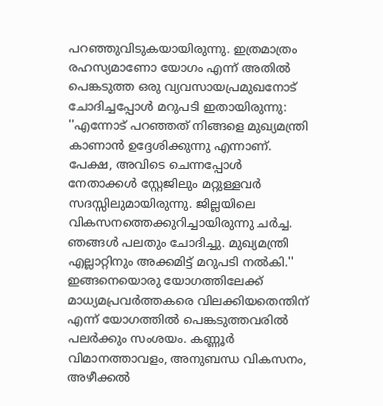പറഞ്ഞുവിടുകയായിരുന്നു. ഇത്രമാത്രം രഹസ്യമാണോ യോഗം എന്ന് അതിൽ പെങ്കടുത്ത ഒരു വ്യവസായപ്രമുഖനോട് ചോദിച്ചപ്പോൾ മറുപടി ഇതായിരുന്നു: ''എന്നോട് പറഞ്ഞത് നിങ്ങളെ മുഖ്യമന്ത്രി കാണാൻ ഉദ്ദേശിക്കുന്നു എന്നാണ്. പേക്ഷ, അവിടെ ചെന്നപ്പോൾ നേതാക്കൾ സ്റ്റേജിലും മറ്റുള്ളവർ സദസ്സിലുമായിരുന്നു. ജില്ലയിലെ വികസനത്തെക്കുറിച്ചായിരുന്നു ചർച്ച. ഞങ്ങൾ പലതും ചോദിച്ചു. മുഖ്യമന്ത്രി എല്ലാറ്റിനും അക്കമിട്ട് മറുപടി നൽകി.'' ഇങ്ങനെയൊരു യോഗത്തിലേക്ക് മാധ്യമപ്രവർത്തകരെ വിലക്കിയതെന്തിന് എന്ന് യോഗത്തിൽ പെങ്കടുത്തവരിൽ പലർക്കും സംശയം. കണ്ണൂർ വിമാനത്താവളം, അനുബന്ധ വികസനം, അഴീക്കൽ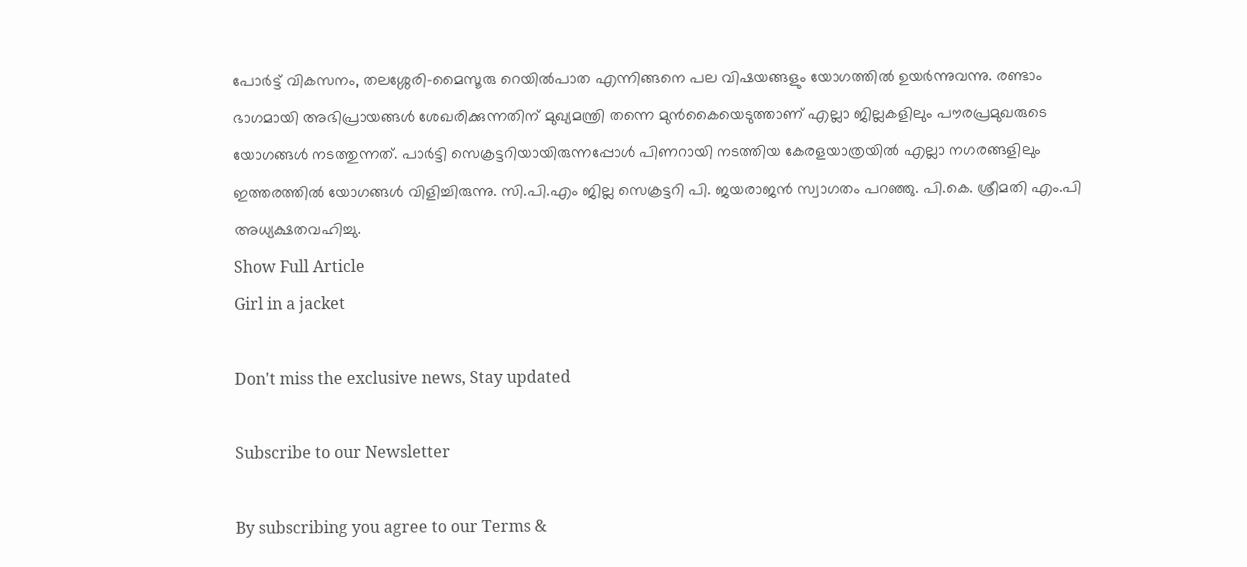പോർട്ട് വികസനം, തലശ്ശേരി-മൈസൂരു റെയിൽപാത എന്നിങ്ങനെ പല വിഷയങ്ങളും യോഗത്തിൽ ഉയർന്നുവന്നു. രണ്ടാം ഭാഗമായി അഭിപ്രായങ്ങൾ ശേഖരിക്കുന്നതിന് മുഖ്യമന്ത്രി തന്നെ മുൻകൈയെടുത്താണ് എല്ലാ ജില്ലകളിലും പൗരപ്രമുഖരുടെ യോഗങ്ങൾ നടത്തുന്നത്. പാർട്ടി സെക്രട്ടറിയായിരുന്നപ്പോൾ പിണറായി നടത്തിയ കേരളയാത്രയിൽ എല്ലാ നഗരങ്ങളിലും ഇത്തരത്തിൽ യോഗങ്ങൾ വിളിച്ചിരുന്നു. സി.പി.എം ജില്ല സെക്രട്ടറി പി. ജയരാജൻ സ്വാഗതം പറഞ്ഞു. പി.കെ. ശ്രീമതി എം.പി അധ്യക്ഷതവഹിച്ചു.
Show Full Article
Girl in a jacket

Don't miss the exclusive news, Stay updated

Subscribe to our Newsletter

By subscribing you agree to our Terms &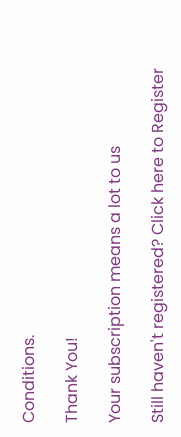Conditions.

Thank You!

Your subscription means a lot to us

Still haven't registered? Click here to Register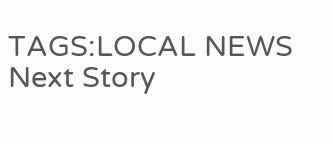TAGS:LOCAL NEWS
Next Story